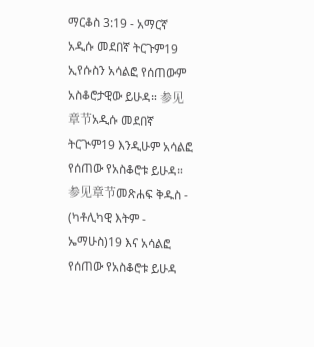ማርቆስ 3:19 - አማርኛ አዲሱ መደበኛ ትርጉም19 ኢየሱስን አሳልፎ የሰጠውም አስቆሮታዊው ይሁዳ። 参见章节አዲሱ መደበኛ ትርጒም19 እንዲሁም አሳልፎ የሰጠው የአስቆሮቱ ይሁዳ። 参见章节መጽሐፍ ቅዱስ - (ካቶሊካዊ እትም - ኤማሁስ)19 እና አሳልፎ የሰጠው የአስቆሮቱ ይሁዳ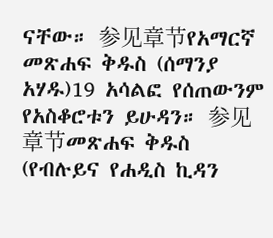ናቸው። 参见章节የአማርኛ መጽሐፍ ቅዱስ (ሰማንያ አሃዱ)19 አሳልፎ የሰጠውንም የአስቆሮቱን ይሁዳን። 参见章节መጽሐፍ ቅዱስ (የብሉይና የሐዲስ ኪዳን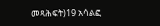መጻሕፍት)19 አሳልፎ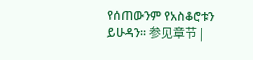የሰጠውንም የአስቆሮቱን ይሁዳን። 参见章节 |